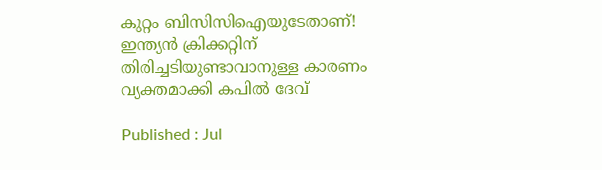കുറ്റം ബിസിസിഐയുടേതാണ്! ഇന്ത്യന്‍ ക്രിക്കറ്റിന് തിരിച്ചടിയുണ്ടാവാനുള്ള കാരണം വ്യക്തമാക്കി കപില്‍ ദേവ്

Published : Jul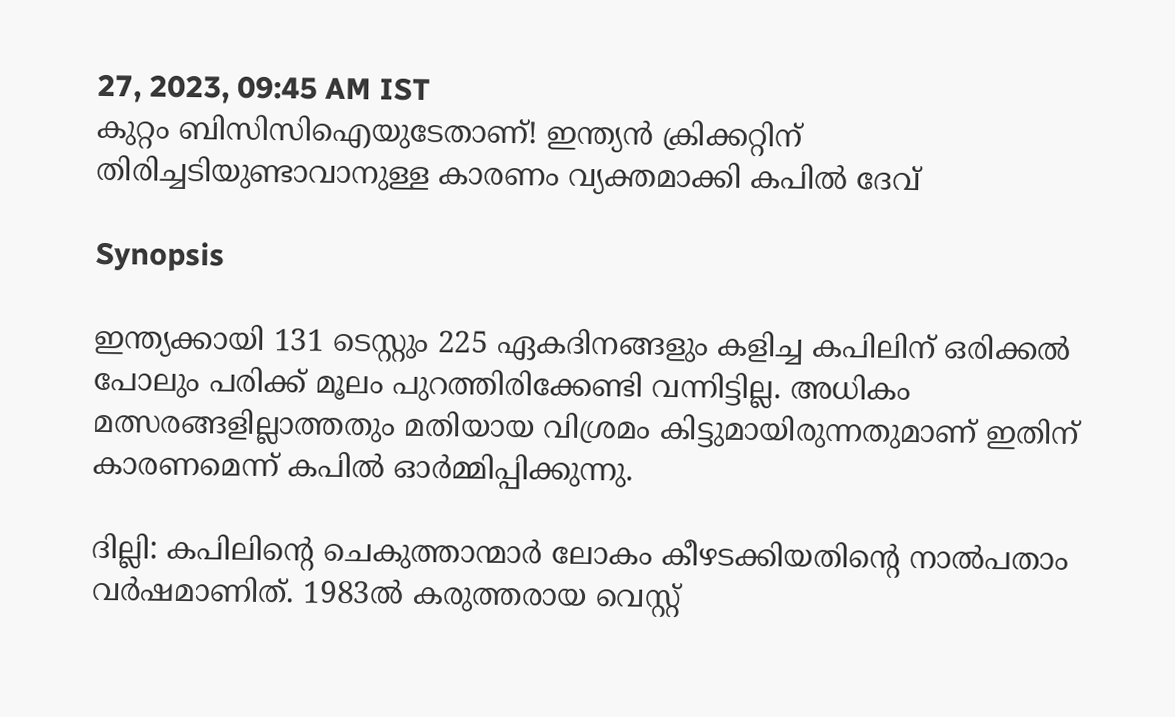27, 2023, 09:45 AM IST
കുറ്റം ബിസിസിഐയുടേതാണ്! ഇന്ത്യന്‍ ക്രിക്കറ്റിന് തിരിച്ചടിയുണ്ടാവാനുള്ള കാരണം വ്യക്തമാക്കി കപില്‍ ദേവ്

Synopsis

ഇന്ത്യക്കായി 131 ടെസ്റ്റും 225 ഏകദിനങ്ങളും കളിച്ച കപിലിന് ഒരിക്കല്‍ പോലും പരിക്ക് മൂലം പുറത്തിരിക്കേണ്ടി വന്നിട്ടില്ല. അധികം മത്സരങ്ങളില്ലാത്തതും മതിയായ വിശ്രമം കിട്ടുമായിരുന്നതുമാണ് ഇതിന് കാരണമെന്ന് കപില്‍ ഓര്‍മ്മിപ്പിക്കുന്നു.

ദില്ലി: കപിലിന്റെ ചെകുത്താന്മാര്‍ ലോകം കീഴടക്കിയതിന്റെ നാല്‍പതാം വര്‍ഷമാണിത്. 1983ല്‍ കരുത്തരായ വെസ്റ്റ്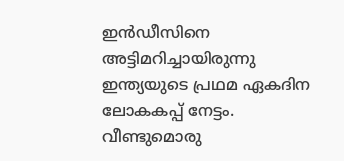ഇന്‍ഡീസിനെ അട്ടിമറിച്ചായിരുന്നു ഇന്ത്യയുടെ പ്രഥമ ഏകദിന ലോകകപ്പ് നേട്ടം. വീണ്ടുമൊരു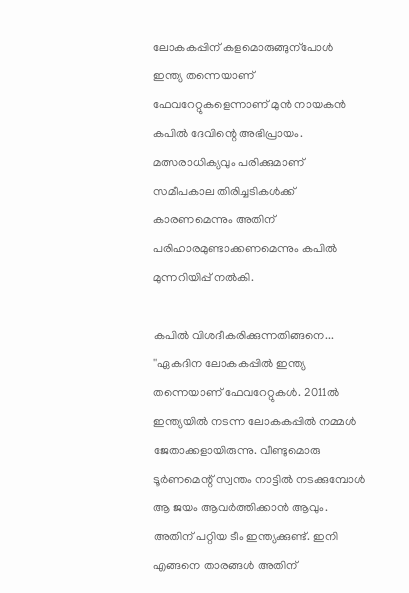ലോകകപ്പിന് കളമൊരുങ്ങുന്‌പോള്‍ ഇന്ത്യ തന്നെയാണ് ഫേവറേറ്റുകളെന്നാണ് മുന്‍ നായകന്‍ കപില്‍ ദേവിന്റെ അഭിപ്രായം.  മത്സരാധിക്യവും പരിക്കുമാണ് സമീപകാല തിരിച്ചടികള്‍ക്ക് കാരണമെന്നും അതിന് പരിഹാരമുണ്ടാക്കണമെന്നും കപില്‍ മുന്നറിയിപ്പ് നല്‍കി.

കപില്‍ വിശദീകരിക്കുന്നതിങ്ങനെ... ''ഏകദിന ലോകകപ്പില്‍ ഇന്ത്യ തന്നെയാണ് ഫേവറേറ്റുകള്‍. 2011ല്‍ ഇന്ത്യയില്‍ നടന്ന ലോകകപ്പില്‍ നമ്മള്‍ ജേതാക്കളായിരുന്നു. വീണ്ടുമൊരു ടൂര്‍ണമെന്റ് സ്വന്തം നാട്ടില്‍ നടക്കുമ്പോള്‍ ആ ജയം ആവര്‍ത്തിക്കാന്‍ ആവും. അതിന് പറ്റിയ ടീം ഇന്ത്യക്കുണ്ട്. ഇനി എങ്ങനെ താരങ്ങള്‍ അതിന്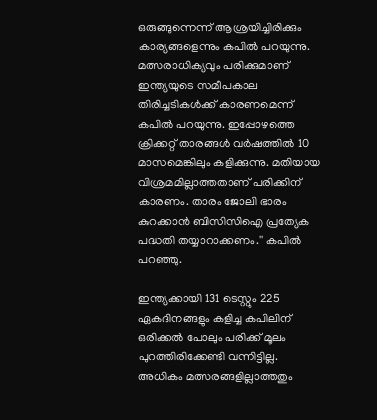ഒരുങ്ങുന്നെന്ന് ആശ്രയിച്ചിരിക്കും കാര്യങ്ങളെന്നും കപില്‍ പറയുന്നു. മത്സരാധിക്യവും പരിക്കുമാണ് ഇന്ത്യയുടെ സമീപകാല തിരിച്ചടികള്‍ക്ക് കാരണമെന്ന് കപില്‍ പറയുന്നു. ഇപ്പോഴത്തെ ക്രിക്കറ്റ് താരങ്ങള്‍ വര്‍ഷത്തില്‍ 10 മാസമെങ്കിലും കളിക്കുന്നു. മതിയായ വിശ്രമമില്ലാത്തതാണ് പരിക്കിന് കാരണം. താരം ജോലി ഭാരം കുറക്കാന്‍ ബിസിസിഐ പ്രത്യേക പദ്ധതി തയ്യാറാക്കണം.'' കപില്‍ പറഞ്ഞു.

ഇന്ത്യക്കായി 131 ടെസ്റ്റും 225 ഏകദിനങ്ങളും കളിച്ച കപിലിന് ഒരിക്കല്‍ പോലും പരിക്ക് മൂലം പുറത്തിരിക്കേണ്ടി വന്നിട്ടില്ല. അധികം മത്സരങ്ങളില്ലാത്തതും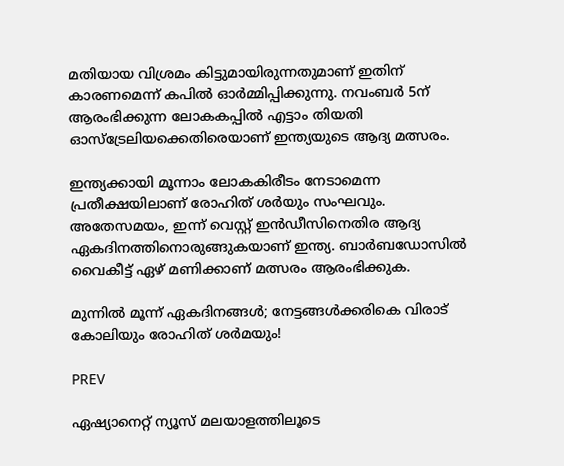മതിയായ വിശ്രമം കിട്ടുമായിരുന്നതുമാണ് ഇതിന് കാരണമെന്ന് കപില്‍ ഓര്‍മ്മിപ്പിക്കുന്നു. നവംബര്‍ 5ന് ആരംഭിക്കുന്ന ലോകകപ്പില്‍ എട്ടാം തിയതി ഓസ്‌ട്രേലിയക്കെതിരെയാണ് ഇന്ത്യയുടെ ആദ്യ മത്സരം.

ഇന്ത്യക്കായി മൂന്നാം ലോകകിരീടം നേടാമെന്ന പ്രതീക്ഷയിലാണ് രോഹിത് ശര്‍യും സംഘവും. അതേസമയം, ഇന്ന് വെസ്റ്റ് ഇന്‍ഡീസിനെതിര ആദ്യ ഏകദിനത്തിനൊരുങ്ങുകയാണ് ഇന്ത്യ. ബാര്‍ബഡോസില്‍ വൈകീട്ട് ഏഴ് മണിക്കാണ് മത്സരം ആരംഭിക്കുക.

മുന്നില്‍ മൂന്ന് ഏകദിനങ്ങള്‍; നേട്ടങ്ങള്‍ക്കരികെ വിരാട് കോലിയും രോഹിത് ശര്‍മയും!

PREV

ഏഷ്യാനെറ്റ് ന്യൂസ് മലയാളത്തിലൂടെ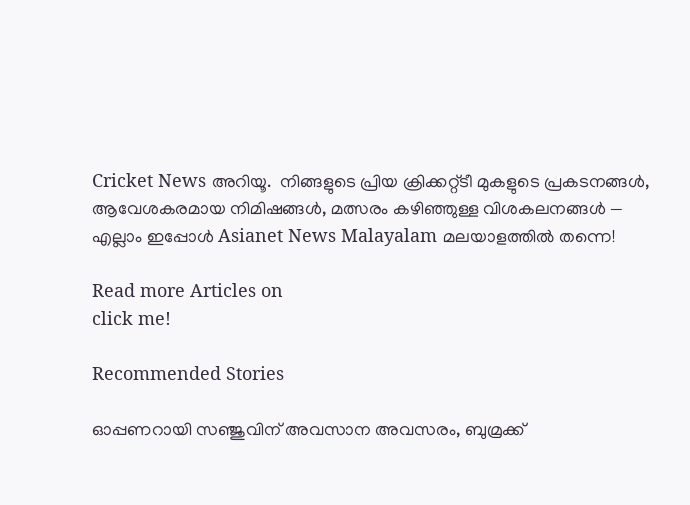Cricket News അറിയൂ.  നിങ്ങളുടെ പ്രിയ ക്രിക്കറ്റ്ടീ മുകളുടെ പ്രകടനങ്ങൾ, ആവേശകരമായ നിമിഷങ്ങൾ, മത്സരം കഴിഞ്ഞുള്ള വിശകലനങ്ങൾ — എല്ലാം ഇപ്പോൾ Asianet News Malayalam മലയാളത്തിൽ തന്നെ!

Read more Articles on
click me!

Recommended Stories

ഓപ്പണറായി സഞ്ജുവിന് അവസാന അവസരം, ബുമ്രക്ക്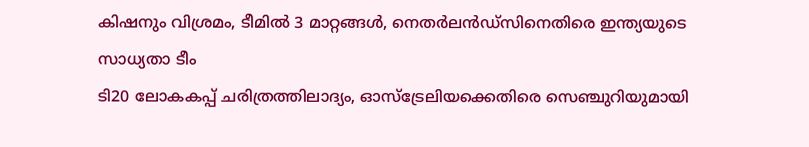കിഷനും വിശ്രമം, ടീമില്‍ 3 മാറ്റങ്ങൾ, നെതര്‍ലന്‍ഡ്സിനെതിരെ ഇന്ത്യയുടെ സാധ്യതാ ടീം
ടി20 ലോകകപ്പ് ചരിത്രത്തിലാദ്യം, ഓസ്ട്രേലിയക്കെതിരെ സെഞ്ചുറിയുമായി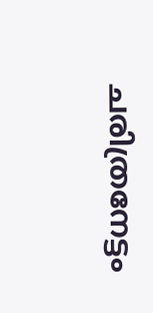ചരിത്രനേട്ടം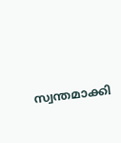സ്വന്തമാക്കി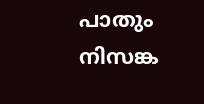പാതും നിസങ്ക